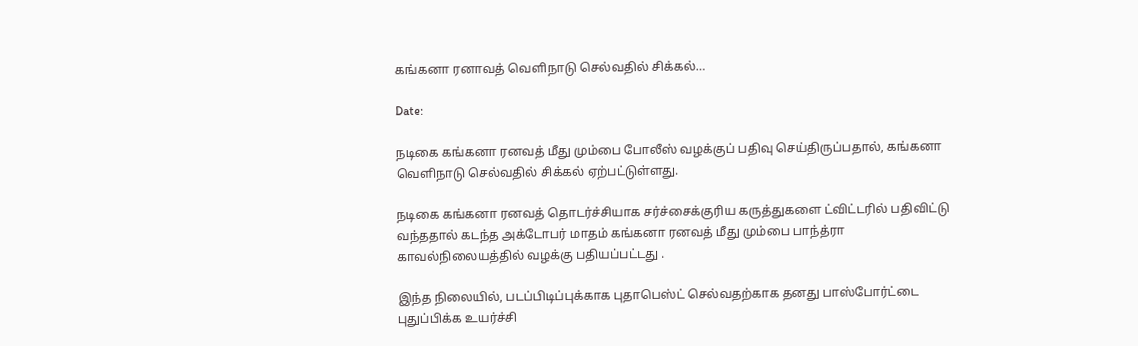கங்கனா ரனாவத் வெளிநாடு செல்வதில் சிக்கல்…

Date:

நடிகை கங்கனா ரனவத் மீது மும்பை போலீஸ் வழக்குப் பதிவு செய்திருப்பதால், கங்கனா வெளிநாடு செல்வதில் சிக்கல் ஏற்பட்டுள்ளது.

நடிகை கங்கனா ரனவத் தொடர்ச்சியாக சர்ச்சைக்குரிய கருத்துகளை ட்விட்டரில் பதிவிட்டு வந்ததால் கடந்த அக்டோபர் மாதம் கங்கனா ரனவத் மீது மும்பை பாந்த்ரா காவல்நிலையத்தில் வழக்கு பதியப்பட்டது .

இந்த நிலையில், படப்பிடிப்புக்காக புதாபெஸ்ட் செல்வதற்காக தனது பாஸ்போர்ட்டை புதுப்பிக்க உயர்ச்சி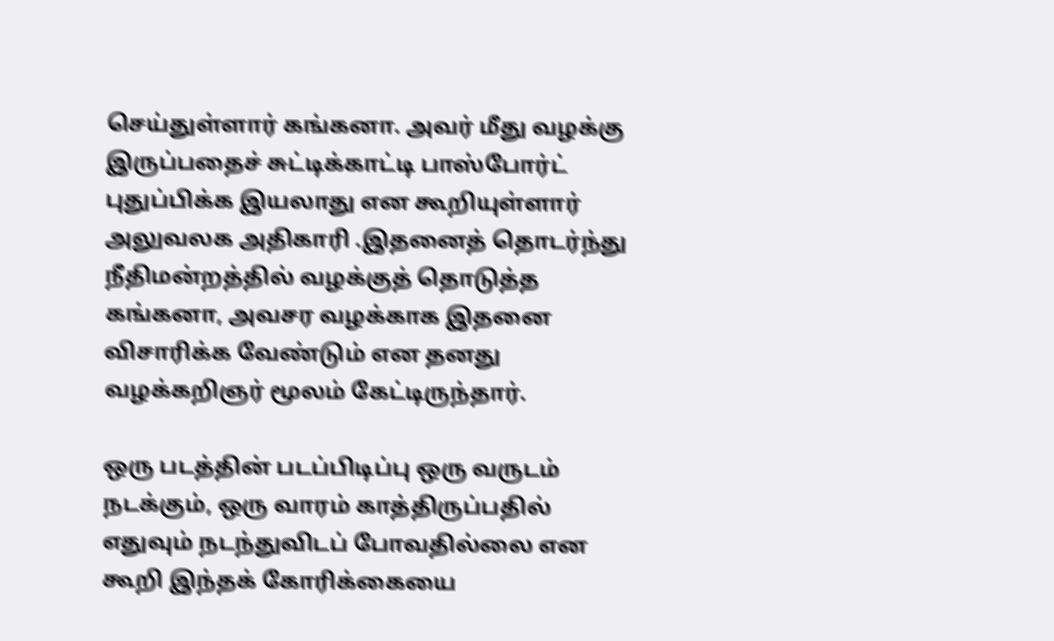செய்துள்ளார் கங்கனா. அவர் மீது வழக்கு இருப்பதைச் சுட்டிக்காட்டி பாஸ்போர்ட் புதுப்பிக்க இயலாது என கூறியுள்ளார் அலுவலக அதிகாரி .இதனைத் தொடர்ந்து நீதிமன்றத்தில் வழக்குத் தொடுத்த கங்கனா, அவசர வழக்காக இதனை விசாரிக்க வேண்டும் என தனது வழக்கறிஞர் மூலம் கேட்டிருந்தார்.

ஒரு படத்தின் படப்பிடிப்பு ஒரு வருடம் நடக்கும், ஒரு வாரம் காத்திருப்பதில் எதுவும் நடந்துவிடப் போவதில்லை என கூறி இந்தக் கோரிக்கையை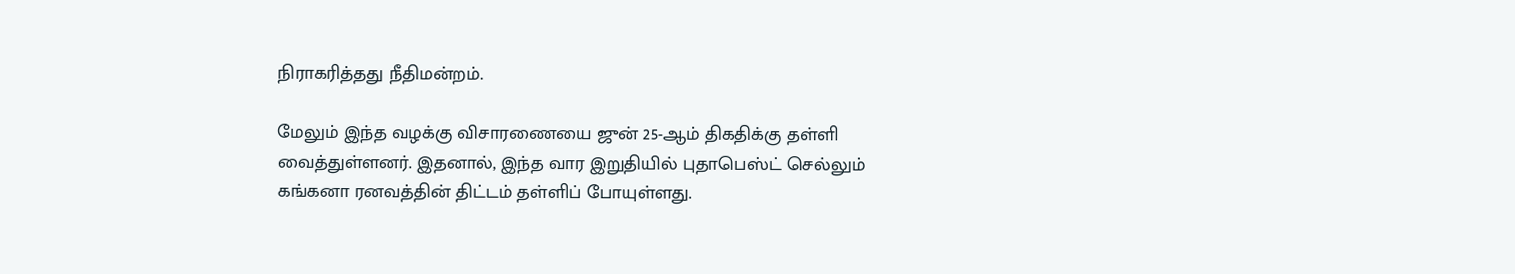நிராகரித்தது நீதிமன்றம்.

மேலும் இந்த வழக்கு விசாரணையை ஜுன் 25-ஆம் திகதிக்கு தள்ளி வைத்துள்ளனர். இதனால், இந்த வார இறுதியில் புதாபெஸ்ட் செல்லும் கங்கனா ரனவத்தின் திட்டம் தள்ளிப் போயுள்ளது.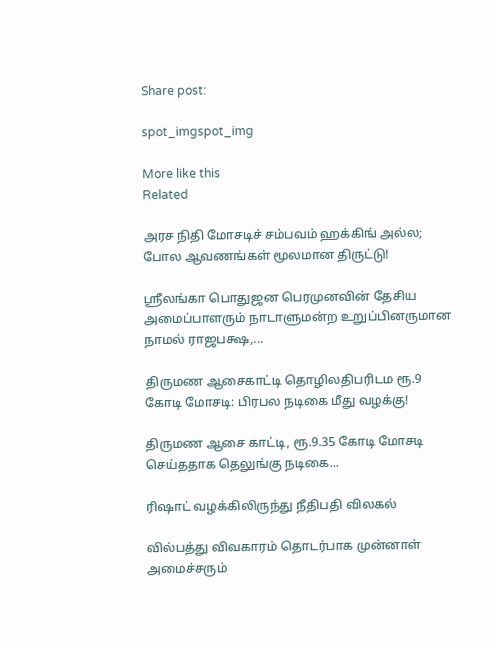Share post:

spot_imgspot_img

More like this
Related

அரச நிதி மோசடிச் சம்பவம் ஹக்கிங் அல்ல; போல ஆவணங்கள் மூலமான திருட்டு!

ஸ்ரீலங்கா பொதுஜன பெரமுனவின் தேசிய அமைப்பாளரும் நாடாளுமன்ற உறுப்பினருமான நாமல் ராஜபக்ஷ,...

திருமண ஆசைகாட்டி தொழிலதிபரிடம ரூ.9 கோடி மோசடி: பிரபல நடிகை மீது வழக்கு!

திருமண ஆசை காட்டி, ரூ.9.35 கோடி மோசடி செய்ததாக தெலுங்கு நடிகை...

ரிஷாட் வழக்கிலிருந்து நீதிபதி விலகல்

வில்பத்து விவகாரம் தொடர்பாக முன்னாள் அமைச்சரும்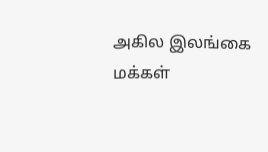அகில இலங்கை மக்கள்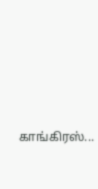காங்கிரஸ்...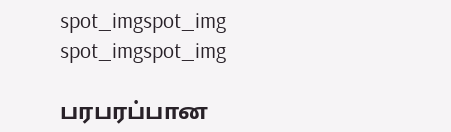spot_imgspot_img
spot_imgspot_img

பரபரப்பான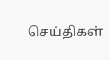செய்திகள்